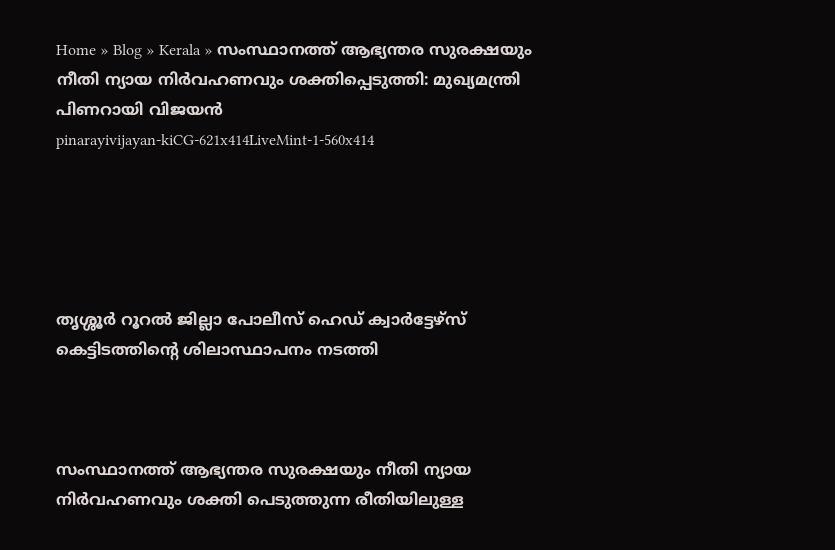Home » Blog » Kerala » സംസ്ഥാനത്ത്‌ ആഭ്യന്തര സുരക്ഷയും നീതി ന്യായ നിർവഹണവും ശക്തിപ്പെടുത്തി: മുഖ്യമന്ത്രി പിണറായി വിജയൻ
pinarayivijayan-kiCG-621x414LiveMint-1-560x414





തൃശ്ശൂർ റൂറൽ ജില്ലാ പോലീസ് ഹെഡ് ക്വാർട്ടേഴ്സ് കെട്ടിടത്തിന്റെ ശിലാസ്ഥാപനം നടത്തി



സംസ്ഥാനത്ത്‌ ആഭ്യന്തര സുരക്ഷയും നീതി ന്യായ നിർവഹണവും ശക്തി പെടുത്തുന്ന രീതിയിലുള്ള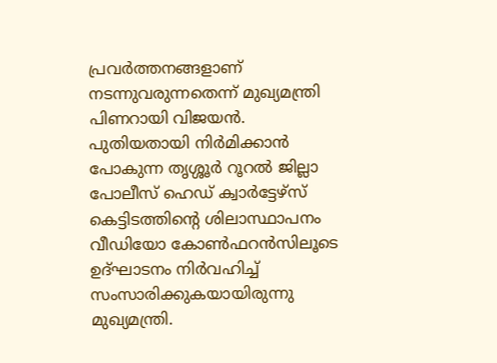പ്രവർത്തനങ്ങളാണ് നടന്നുവരുന്നതെന്ന് മുഖ്യമന്ത്രി പിണറായി വിജയൻ. പുതിയതായി നിർമിക്കാൻ പോകുന്ന തൃശ്ശൂർ റൂറൽ ജില്ലാ പോലീസ് ഹെഡ് ക്വാർട്ടേഴ്സ് കെട്ടിടത്തിന്റെ ശിലാസ്ഥാപനം വീഡിയോ കോൺഫറൻസിലൂടെ ഉദ്ഘാടനം നിർവഹിച്ച് സംസാരിക്കുകയായിരുന്നു മുഖ്യമന്ത്രി.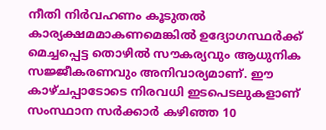നീതി നിർവഹണം കൂടുതൽ കാര്യക്ഷമമാകണമെങ്കിൽ ഉദ്യോഗസ്ഥർക്ക് മെച്ചപ്പെട്ട തൊഴിൽ സൗകര്യവും ആധുനിക സജ്ജീകരണവും അനിവാര്യമാണ്. ഈ കാഴ്ചപ്പാടോടെ നിരവധി ഇടപെടലുകളാണ് സംസ്ഥാന സർക്കാർ കഴിഞ്ഞ 10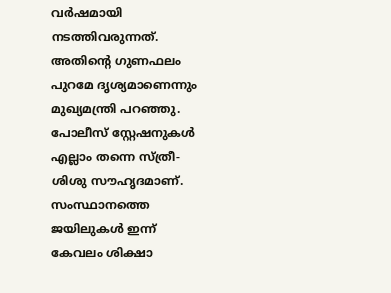വർഷമായി നടത്തിവരുന്നത്. അതിന്റെ ഗുണഫലം പുറമേ ദൃശ്യമാണെന്നും മുഖ്യമന്ത്രി പറഞ്ഞു. പോലീസ് സ്റ്റേഷനുകൾ എല്ലാം തന്നെ സ്ത്രീ- ശിശു സൗഹൃദമാണ്. സംസ്ഥാനത്തെ ജയിലുകൾ ഇന്ന് കേവലം ശിക്ഷാ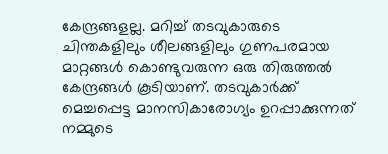കേന്ദ്രങ്ങളല്ല. മറിച്ച് തടവുകാരുടെ ചിന്തകളിലും ശീലങ്ങളിലും ഗുണപരമായ മാറ്റങ്ങൾ കൊണ്ടുവരുന്ന ഒരു തിരുത്തൽ കേന്ദ്രങ്ങൾ കൂടിയാണ്. തടവുകാർക്ക് മെച്ചപ്പെട്ട മാനസികാരോഗ്യം ഉറപ്പാക്കുന്നത് നമ്മുടെ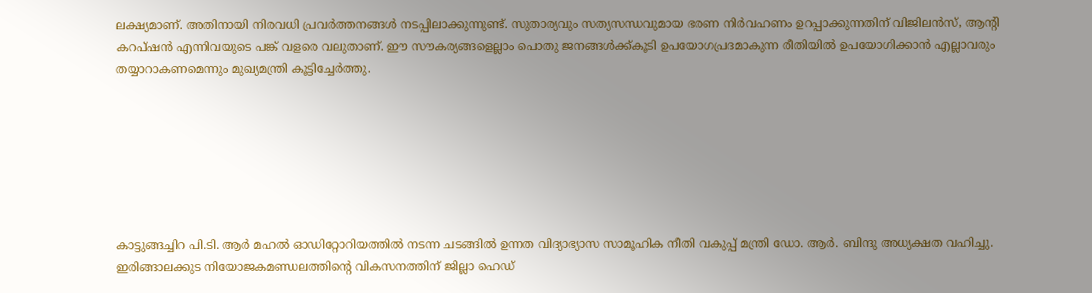ലക്ഷ്യമാണ്. അതിനായി നിരവധി പ്രവർത്തനങ്ങൾ നടപ്പിലാക്കുന്നുണ്ട്. സുതാര്യവും സത്യസന്ധവുമായ ഭരണ നിർവഹണം ഉറപ്പാക്കുന്നതിന് വിജിലൻസ്, ആന്റി കറപ്ഷൻ എന്നിവയുടെ പങ്ക് വളരെ വലുതാണ്. ഈ സൗകര്യങ്ങളെല്ലാം പൊതു ജനങ്ങൾക്ക്കൂടി ഉപയോഗപ്രദമാകുന്ന രീതിയിൽ ഉപയോഗിക്കാൻ എല്ലാവരും തയ്യാറാകണമെന്നും മുഖ്യമന്ത്രി കൂട്ടിച്ചേർത്തു.







കാട്ടുങ്ങച്ചിറ പി.ടി. ആർ മഹൽ ഓഡിറ്റോറിയത്തിൽ നടന്ന ചടങ്ങിൽ ഉന്നത വിദ്യാഭ്യാസ സാമൂഹിക നീതി വകുപ്പ് മന്ത്രി ഡോ. ആർ. ബിന്ദു അധ്യക്ഷത വഹിച്ചു. ഇരിങ്ങാലക്കുട നിയോജകമണ്ഡലത്തിന്റെ വികസനത്തിന് ജില്ലാ ഹെഡ്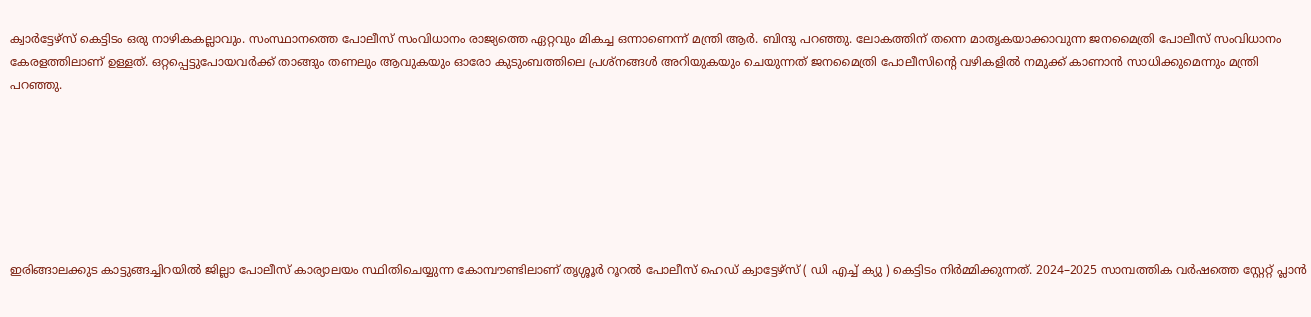ക്വാർട്ടേഴ്സ് കെട്ടിടം ഒരു നാഴികകല്ലാവും. സംസ്ഥാനത്തെ പോലീസ് സംവിധാനം രാജ്യത്തെ ഏറ്റവും മികച്ച ഒന്നാണെന്ന് മന്ത്രി ആർ. ബിന്ദു പറഞ്ഞു. ലോകത്തിന് തന്നെ മാതൃകയാക്കാവുന്ന ജനമൈത്രി പോലീസ് സംവിധാനം കേരളത്തിലാണ് ഉള്ളത്. ഒറ്റപ്പെട്ടുപോയവർക്ക് താങ്ങും തണലും ആവുകയും ഓരോ കുടുംബത്തിലെ പ്രശ്നങ്ങൾ അറിയുകയും ചെയുന്നത് ജനമൈത്രി പോലീസിന്റെ വഴികളിൽ നമുക്ക് കാണാൻ സാധിക്കുമെന്നും മന്ത്രി പറഞ്ഞു.







ഇരിങ്ങാലക്കുട കാട്ടുങ്ങച്ചിറയിൽ ജില്ലാ പോലീസ് കാര്യാലയം സ്ഥിതിചെയ്യുന്ന കോമ്പൗണ്ടിലാണ് തൃശ്ശൂർ റൂറൽ പോലീസ് ഹെഡ് ക്വാട്ടേഴ്സ് ( ഡി എച്ച് ക്യു ) കെട്ടിടം നിർമ്മിക്കുന്നത്. 2024–2025 സാമ്പത്തിക വർഷത്തെ സ്റ്റേറ്റ് പ്ലാൻ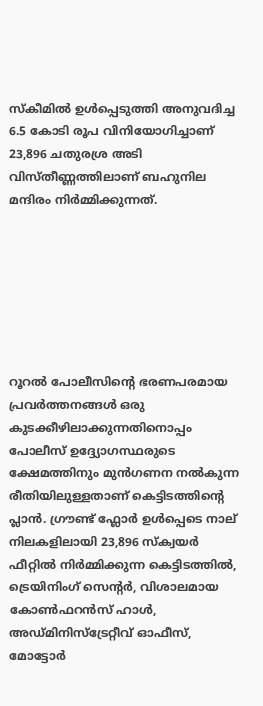സ്കീമിൽ ഉൾപ്പെടുത്തി അനുവദിച്ച 6.5 കോടി രൂപ വിനിയോഗിച്ചാണ് 23,896 ചതുരശ്ര അടി വിസ്തീണ്ണത്തിലാണ് ബഹുനില മന്ദിരം നിർമ്മിക്കുന്നത്.







റൂറൽ പോലീസിന്റെ ഭരണപരമായ പ്രവർത്തനങ്ങൾ ഒരു കുടക്കീഴിലാക്കുന്നതിനൊപ്പം പോലീസ് ഉദ്ദ്യോഗസ്ഥരുടെ ക്ഷേമത്തിനും മുൻഗണന നൽകുന്ന രീതിയിലുള്ളതാണ് കെട്ടിടത്തിന്റെ പ്ലാൻ. ഗ്രൗണ്ട് ഫ്ലോർ ഉൾപ്പെടെ നാല് നിലകളിലായി 23,896 സ്ക്വയർ ഫീറ്റിൽ നിർമ്മിക്കുന്ന കെട്ടിടത്തിൽ, ട്രെയിനിംഗ് സെന്റർ, വിശാലമായ കോൺഫറൻസ് ഹാൾ, അഡ്മിനിസ്ട്രേറ്റീവ് ഓഫീസ്, മോട്ടോർ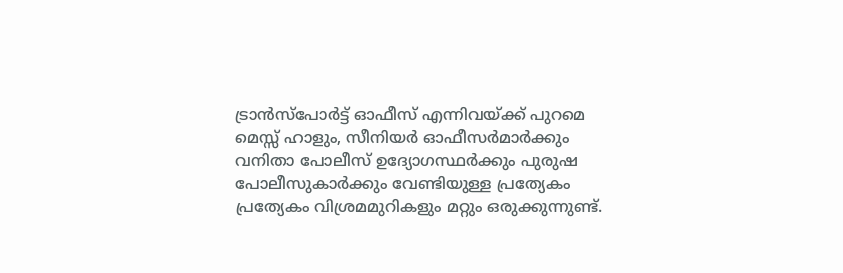ട്രാൻസ്പോർട്ട് ഓഫീസ് എന്നിവയ്ക്ക് പുറമെ മെസ്സ് ഹാളും, സീനിയർ ഓഫീസർമാർക്കും വനിതാ പോലീസ് ഉദ്യോഗസ്ഥർക്കും പുരുഷ പോലീസുകാർക്കും വേണ്ടിയുള്ള പ്രത്യേകം പ്രത്യേകം വിശ്രമമുറികളും മറ്റും ഒരുക്കുന്നുണ്ട്.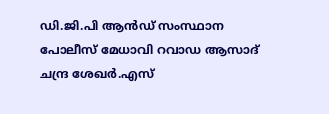ഡി.ജി.പി ആൻഡ് സംസ്ഥാന പോലീസ് മേധാവി റവാഡ ആസാദ് ചന്ദ്ര ശേഖർ.എസ്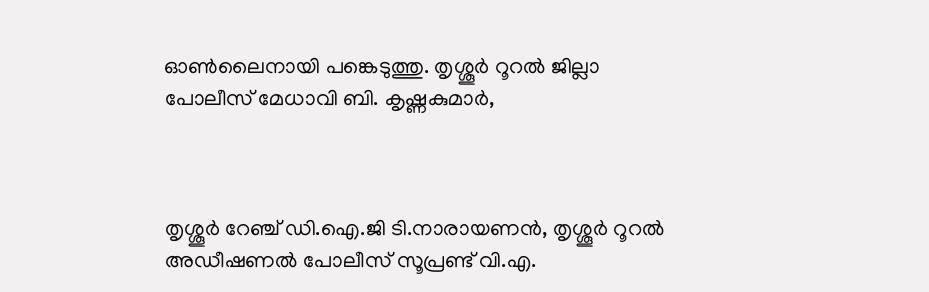ഓൺലൈനായി പങ്കെടുത്തു. തൃശ്ശൂർ റൂറൽ ജില്ലാ പോലീസ് മേധാവി ബി. കൃഷ്ണകുമാർ,



തൃശ്ശൂർ റേഞ്ച് ഡി.ഐ.ജി ടി.നാരായണൻ, തൃശ്ശൂർ റൂറൽ അഡീഷണൽ പോലീസ് സൂപ്രണ്ട് വി.എ.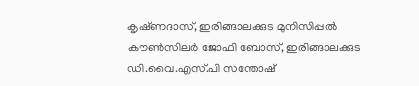കൃഷ്‌ണദാസ്, ഇരിങ്ങാലക്കുട മുനിസിപ്പൽ കൗൺസിലർ ജോഫി ബോസ്, ഇരിങ്ങാലക്കുട ഡി.വൈ.എസ്.പി സന്തോഷ്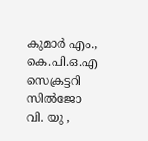കുമാർ എം., കെ.പി.ഒ.എ സെക്രട്ടറി സിൽജോ വി. യു ,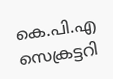കെ.പി.എ സെക്രട്ടറി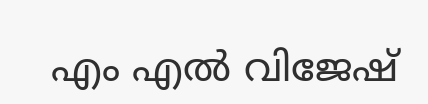എം എൽ വിജേഷ്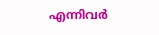എന്നിവർ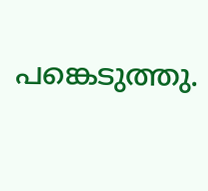പങ്കെടുത്തു.